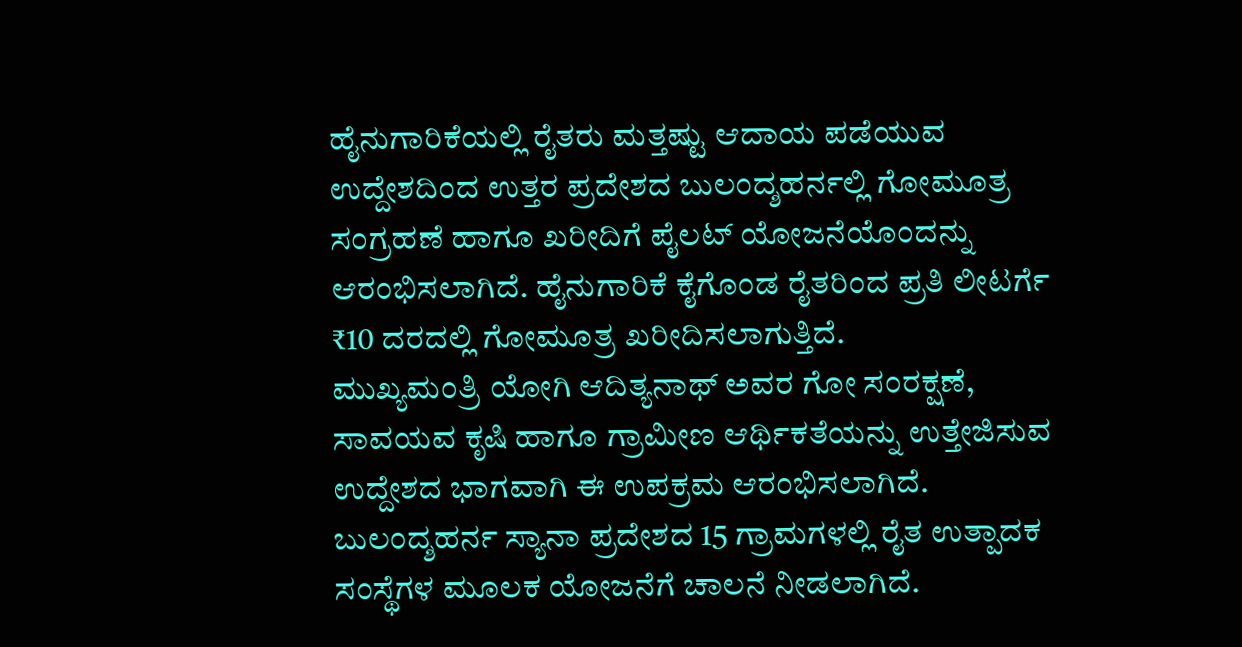ಹೈನುಗಾರಿಕೆಯಲ್ಲಿ ರೈತರು ಮತ್ತಷ್ಟು ಆದಾಯ ಪಡೆಯುವ ಉದ್ದೇಶದಿಂದ ಉತ್ತರ ಪ್ರದೇಶದ ಬುಲಂದ್ಶಹರ್ನಲ್ಲಿ ಗೋಮೂತ್ರ ಸಂಗ್ರಹಣೆ ಹಾಗೂ ಖರೀದಿಗೆ ಪೈಲಟ್ ಯೋಜನೆಯೊಂದನ್ನು ಆರಂಭಿಸಲಾಗಿದೆ. ಹೈನುಗಾರಿಕೆ ಕೈಗೊಂಡ ರೈತರಿಂದ ಪ್ರತಿ ಲೀಟರ್ಗೆ ₹10 ದರದಲ್ಲಿ ಗೋಮೂತ್ರ ಖರೀದಿಸಲಾಗುತ್ತಿದೆ.
ಮುಖ್ಯಮಂತ್ರಿ ಯೋಗಿ ಆದಿತ್ಯನಾಥ್ ಅವರ ಗೋ ಸಂರಕ್ಷಣೆ, ಸಾವಯವ ಕೃಷಿ ಹಾಗೂ ಗ್ರಾಮೀಣ ಆರ್ಥಿಕತೆಯನ್ನು ಉತ್ತೇಜಿಸುವ ಉದ್ದೇಶದ ಭಾಗವಾಗಿ ಈ ಉಪಕ್ರಮ ಆರಂಭಿಸಲಾಗಿದೆ. ಬುಲಂದ್ಶಹರ್ನ ಸ್ಯಾನಾ ಪ್ರದೇಶದ 15 ಗ್ರಾಮಗಳಲ್ಲಿ ರೈತ ಉತ್ಪಾದಕ ಸಂಸ್ಥೆಗಳ ಮೂಲಕ ಯೋಜನೆಗೆ ಚಾಲನೆ ನೀಡಲಾಗಿದೆ.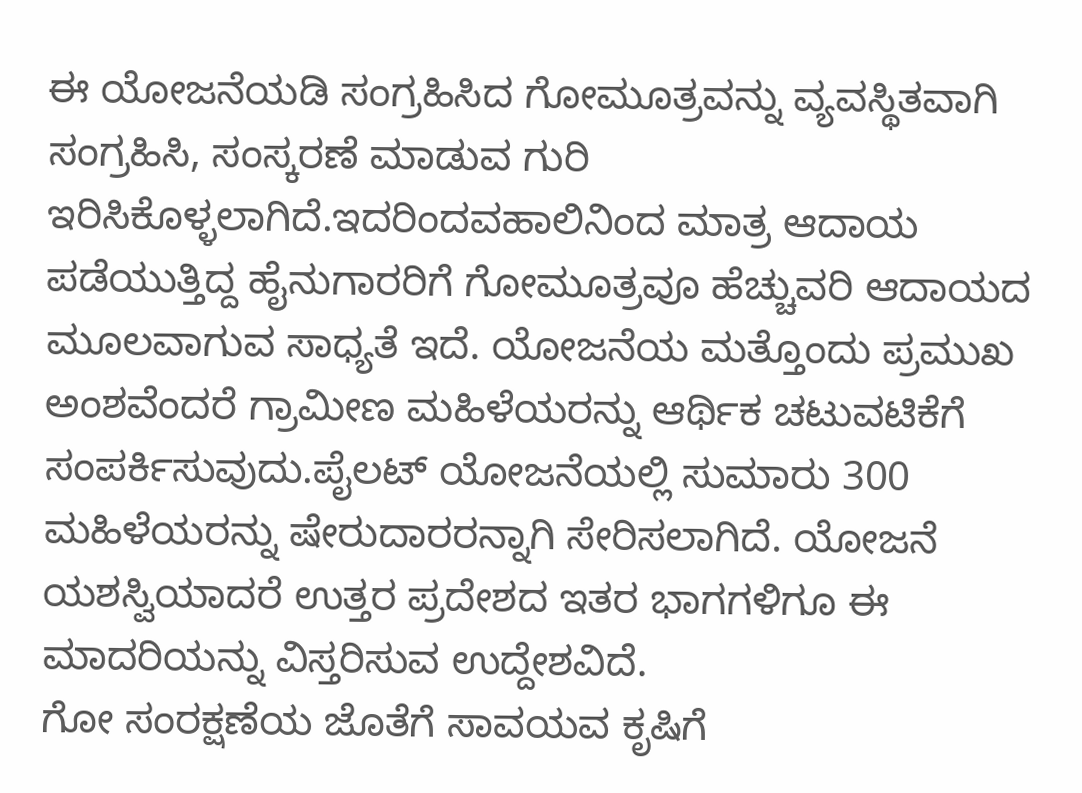ಈ ಯೋಜನೆಯಡಿ ಸಂಗ್ರಹಿಸಿದ ಗೋಮೂತ್ರವನ್ನು ವ್ಯವಸ್ಥಿತವಾಗಿ ಸಂಗ್ರಹಿಸಿ, ಸಂಸ್ಕರಣೆ ಮಾಡುವ ಗುರಿ ಇರಿಸಿಕೊಳ್ಳಲಾಗಿದೆ.ಇದರಿಂದವಹಾಲಿನಿಂದ ಮಾತ್ರ ಆದಾಯ ಪಡೆಯುತ್ತಿದ್ದ ಹೈನುಗಾರರಿಗೆ ಗೋಮೂತ್ರವೂ ಹೆಚ್ಚುವರಿ ಆದಾಯದ ಮೂಲವಾಗುವ ಸಾಧ್ಯತೆ ಇದೆ. ಯೋಜನೆಯ ಮತ್ತೊಂದು ಪ್ರಮುಖ ಅಂಶವೆಂದರೆ ಗ್ರಾಮೀಣ ಮಹಿಳೆಯರನ್ನು ಆರ್ಥಿಕ ಚಟುವಟಿಕೆಗೆ ಸಂಪರ್ಕಿಸುವುದು.ಪೈಲಟ್ ಯೋಜನೆಯಲ್ಲಿ ಸುಮಾರು 300 ಮಹಿಳೆಯರನ್ನು ಷೇರುದಾರರನ್ನಾಗಿ ಸೇರಿಸಲಾಗಿದೆ. ಯೋಜನೆ ಯಶಸ್ವಿಯಾದರೆ ಉತ್ತರ ಪ್ರದೇಶದ ಇತರ ಭಾಗಗಳಿಗೂ ಈ ಮಾದರಿಯನ್ನು ವಿಸ್ತರಿಸುವ ಉದ್ದೇಶವಿದೆ.
ಗೋ ಸಂರಕ್ಷಣೆಯ ಜೊತೆಗೆ ಸಾವಯವ ಕೃಷಿಗೆ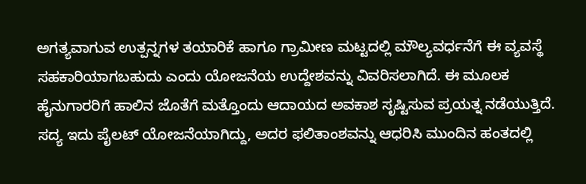ಅಗತ್ಯವಾಗುವ ಉತ್ಪನ್ನಗಳ ತಯಾರಿಕೆ ಹಾಗೂ ಗ್ರಾಮೀಣ ಮಟ್ಟದಲ್ಲಿ ಮೌಲ್ಯವರ್ಧನೆಗೆ ಈ ವ್ಯವಸ್ಥೆ ಸಹಕಾರಿಯಾಗಬಹುದು ಎಂದು ಯೋಜನೆಯ ಉದ್ದೇಶವನ್ನು ವಿವರಿಸಲಾಗಿದೆ. ಈ ಮೂಲಕ ಹೈನುಗಾರರಿಗೆ ಹಾಲಿನ ಜೊತೆಗೆ ಮತ್ತೊಂದು ಆದಾಯದ ಅವಕಾಶ ಸೃಷ್ಟಿಸುವ ಪ್ರಯತ್ನ ನಡೆಯುತ್ತಿದೆ. ಸದ್ಯ ಇದು ಪೈಲಟ್ ಯೋಜನೆಯಾಗಿದ್ದು, ಅದರ ಫಲಿತಾಂಶವನ್ನು ಆಧರಿಸಿ ಮುಂದಿನ ಹಂತದಲ್ಲಿ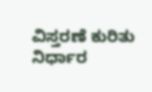ವಿಸ್ತರಣೆ ಕುರಿತು ನಿರ್ಧಾರ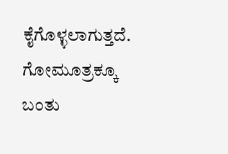ಕೈಗೊಳ್ಳಲಾಗುತ್ತದೆ.
ಗೋಮೂತ್ರಕ್ಕೂ ಬಂತು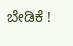ಬೇಡಿಕೆ !